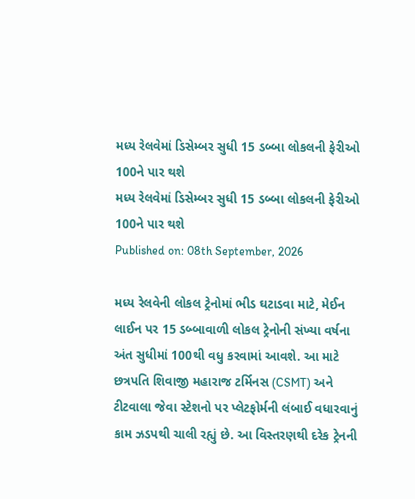મધ્ય રેલવેમાં ડિસેમ્બર સુધી 15 ડબ્બા લોકલની ફેરીઓ 100ને પાર થશે
મધ્ય રેલવેમાં ડિસેમ્બર સુધી 15 ડબ્બા લોકલની ફેરીઓ 100ને પાર થશે
Published on: 08th September, 2026

મધ્ય રેલવેની લોકલ ટ્રેનોમાં ભીડ ઘટાડવા માટે, મેઈન લાઈન પર 15 ડબ્બાવાળી લોકલ ટ્રેનોની સંખ્યા વર્ષના અંત સુધીમાં 100થી વધુ કરવામાં આવશે. આ માટે છત્રપતિ શિવાજી મહારાજ ટર્મિનસ (CSMT) અને ટીટવાલા જેવા સ્ટેશનો પર પ્લેટફોર્મની લંબાઈ વધારવાનું કામ ઝડપથી ચાલી રહ્યું છે. આ વિસ્તરણથી દરેક ટ્રેનની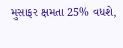મુસાફર ક્ષમતા 25% વધશે,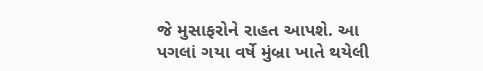જે મુસાફરોને રાહત આપશે. આ પગલાં ગયા વર્ષે મુંબ્રા ખાતે થયેલી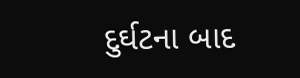દુર્ઘટના બાદ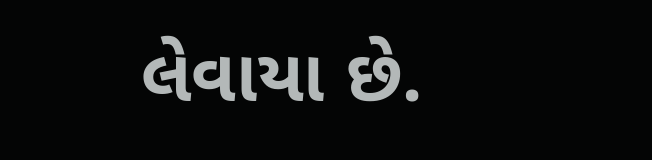લેવાયા છે.